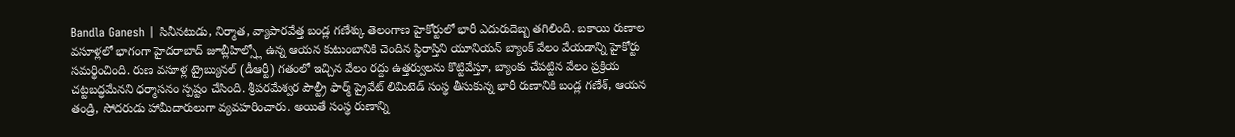Bandla Ganesh | సినీనటుడు, నిర్మాత, వ్యాపారవేత్త బండ్ల గణేశ్కు తెలంగాణ హైకోర్టులో భారీ ఎదురుదెబ్బ తగిలింది. బకాయి రుణాల వసూళ్లలో భాగంగా హైదరాబాద్ జూబ్లీహిల్స్లో ఉన్న ఆయన కుటుంబానికి చెందిన స్థిరాస్తిని యూనియన్ బ్యాంక్ వేలం వేయడాన్ని హైకోర్టు సమర్థించింది. రుణ వసూళ్ల ట్రైబ్యునల్ (డీఆర్టీ) గతంలో ఇచ్చిన వేలం రద్దు ఉత్తర్వులను కొట్టివేస్తూ, బ్యాంకు చేపట్టిన వేలం ప్రక్రియ చట్టబద్ధమేనని ధర్మాసనం స్పష్టం చేసింది. శ్రీపరమేశ్వర పౌల్ట్రీ ఫార్మ్ ప్రైవేట్ లిమిటెడ్ సంస్థ తీసుకున్న భారీ రుణానికి బండ్ల గణేశ్, ఆయన తండ్రి, సోదరుడు హామీదారులుగా వ్యవహరించారు. అయితే సంస్థ రుణాన్ని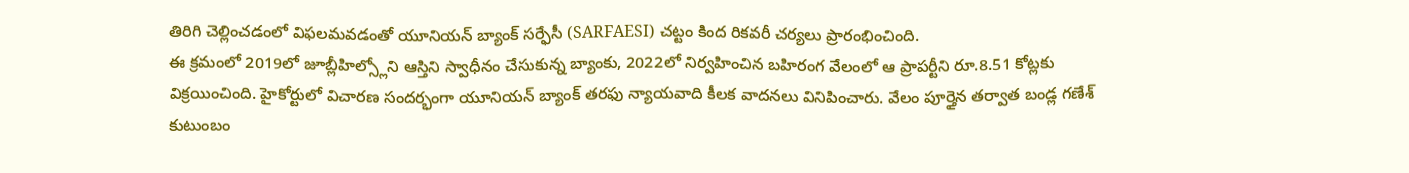తిరిగి చెల్లించడంలో విఫలమవడంతో యూనియన్ బ్యాంక్ సర్ఫేసీ (SARFAESI) చట్టం కింద రికవరీ చర్యలు ప్రారంభించింది.
ఈ క్రమంలో 2019లో జూబ్లీహిల్స్లోని ఆస్తిని స్వాధీనం చేసుకున్న బ్యాంకు, 2022లో నిర్వహించిన బహిరంగ వేలంలో ఆ ప్రాపర్టీని రూ.8.51 కోట్లకు విక్రయించింది. హైకోర్టులో విచారణ సందర్భంగా యూనియన్ బ్యాంక్ తరఫు న్యాయవాది కీలక వాదనలు వినిపించారు. వేలం పూర్తైన తర్వాత బండ్ల గణేశ్ కుటుంబం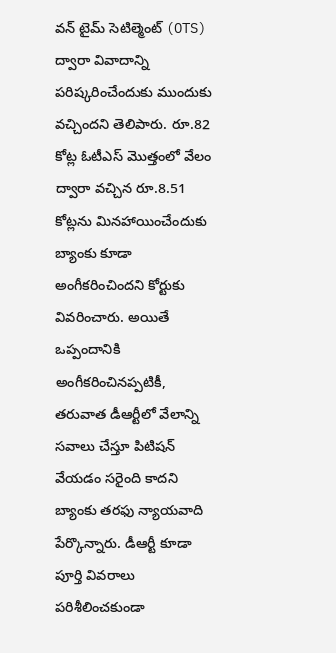వన్ టైమ్ సెటిల్మెంట్ (OTS) ద్వారా వివాదాన్ని పరిష్కరించేందుకు ముందుకు వచ్చిందని తెలిపారు. రూ.82 కోట్ల ఓటీఎస్ మొత్తంలో వేలం ద్వారా వచ్చిన రూ.8.51 కోట్లను మినహాయించేందుకు బ్యాంకు కూడా అంగీకరించిందని కోర్టుకు వివరించారు. అయితే ఒప్పందానికి అంగీకరించినప్పటికీ, తరువాత డీఆర్టీలో వేలాన్ని సవాలు చేస్తూ పిటిషన్ వేయడం సరైంది కాదని బ్యాంకు తరఫు న్యాయవాది పేర్కొన్నారు. డీఆర్టీ కూడా పూర్తి వివరాలు పరిశీలించకుండా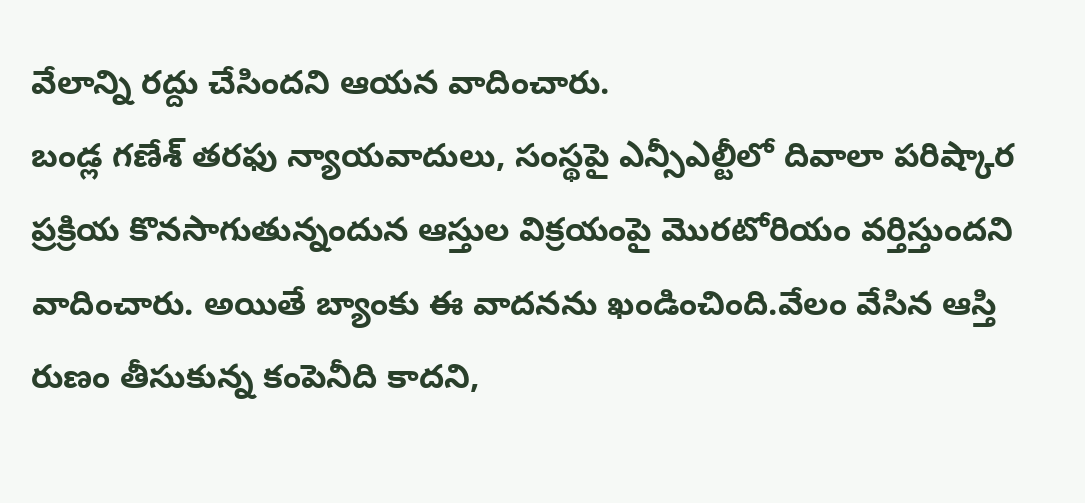వేలాన్ని రద్దు చేసిందని ఆయన వాదించారు.
బండ్ల గణేశ్ తరఫు న్యాయవాదులు, సంస్థపై ఎన్సీఎల్టీలో దివాలా పరిష్కార ప్రక్రియ కొనసాగుతున్నందున ఆస్తుల విక్రయంపై మొరటోరియం వర్తిస్తుందని వాదించారు. అయితే బ్యాంకు ఈ వాదనను ఖండించింది.వేలం వేసిన ఆస్తి రుణం తీసుకున్న కంపెనీది కాదని,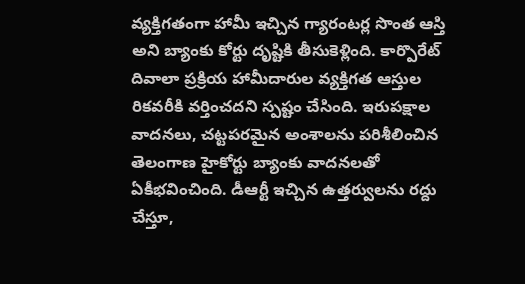వ్యక్తిగతంగా హామీ ఇచ్చిన గ్యారంటర్ల సొంత ఆస్తి అని బ్యాంకు కోర్టు దృష్టికి తీసుకెళ్లింది. కార్పొరేట్ దివాలా ప్రక్రియ హామీదారుల వ్యక్తిగత ఆస్తుల రికవరీకి వర్తించదని స్పష్టం చేసింది. ఇరుపక్షాల వాదనలు, చట్టపరమైన అంశాలను పరిశీలించిన తెలంగాణ హైకోర్టు బ్యాంకు వాదనలతో ఏకీభవించింది. డీఆర్టీ ఇచ్చిన ఉత్తర్వులను రద్దు చేస్తూ,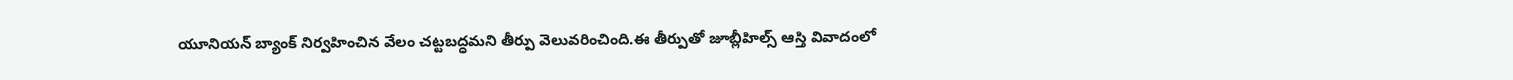యూనియన్ బ్యాంక్ నిర్వహించిన వేలం చట్టబద్ధమని తీర్పు వెలువరించింది.ఈ తీర్పుతో జూబ్లీహిల్స్ ఆస్తి వివాదంలో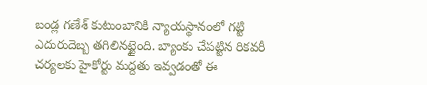బండ్ల గణేశ్ కుటుంబానికి న్యాయస్థానంలో గట్టి ఎదురుదెబ్బ తగిలినట్టైంది. బ్యాంకు చేపట్టిన రికవరీ చర్యలకు హైకోర్టు మద్దతు ఇవ్వడంతో ఈ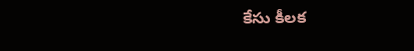కేసు కీలక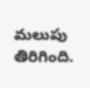మలుపు తిరిగింది.